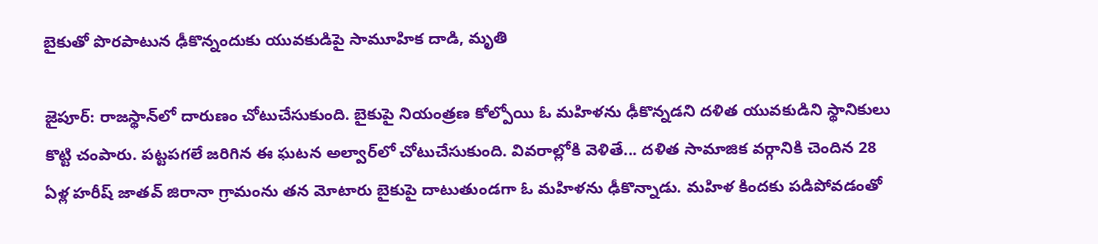బైకుతో పొరపాటున ఢీకొన్నందుకు యువకుడిపై సామూహిక దాడి, మృతి

జైపూర్: రాజస్థాన్‌లో దారుణం చోటుచేసుకుంది. బైకుపై నియంత్రణ కోల్పోయి ఓ మహిళను ఢీకొన్నడని దళిత యువకుడిని స్థానికులు కొట్టి చంపారు. పట్టపగలే జరిగిన ఈ ఘటన అల్వార్‌లో చోటుచేసుకుంది. వివరాల్లోకి వెళితే... దళిత సామాజిక వర్గానికి చెందిన 28 ఏళ్ల హరీష్ జాతవ్ జిరానా గ్రామంను తన మోటారు బైకుపై దాటుతుండగా ఓ మహిళను ఢీకొన్నాడు. మహిళ కిందకు పడిపోవడంతో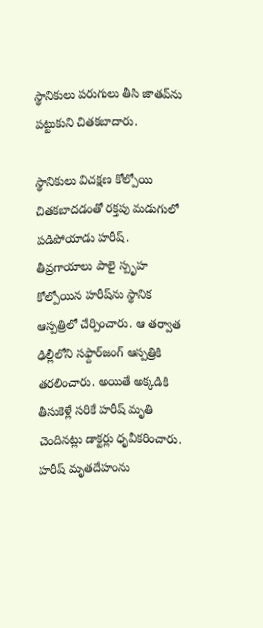స్థానికులు పరుగులు తీసి జాతవ్‌ను పట్టుకుని చితకబాదారు.

స్థానికులు విచక్షణ కోల్పోయి చితకబాదడంతో రక్తపు మడుగులో పడిపోయాడు హరీష్. తీవ్రగాయాలు పాలై స్పృహ కోల్పోయిన హరీష్‌ను స్థానిక ఆస్పత్రిలో చేర్పించారు. ఆ తర్వాత ఢిల్లీలోని సఫ్దార్‌జంగ్ ఆస్పత్రికి తరలించారు. అయితే అక్కడికి తీసుకెళ్లే సరికే హరీష్ మృతి చెందినట్లు డాక్టర్లు ధృవీకరించారు. హరీష్ మృతదేహంను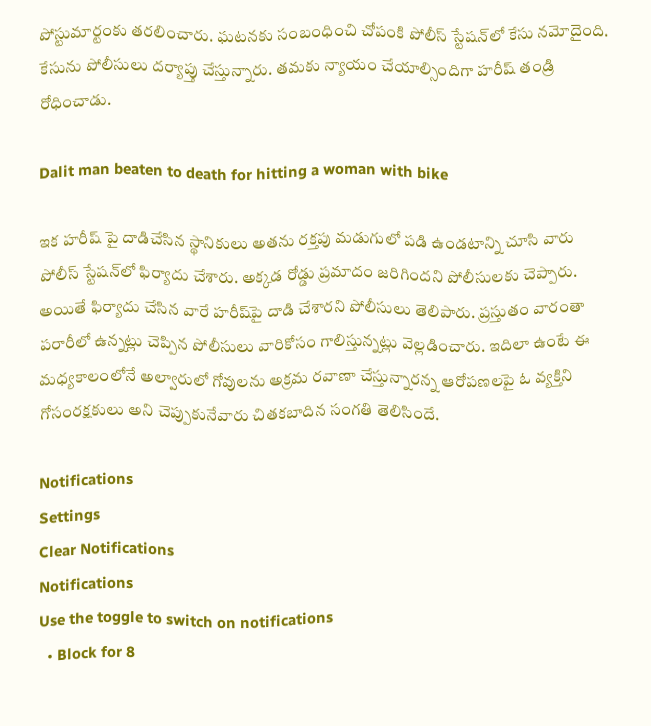పోస్టుమార్టంకు తరలించారు. ఘటనకు సంబంధించి చోపంకి పోలీస్ స్టేషన్‌లో కేసు నమోదైంది. కేసును పోలీసులు దర్యాప్తు చేస్తున్నారు. తమకు న్యాయం చేయాల్సిందిగా హరీష్ తండ్రి రోధించాడు.

Dalit man beaten to death for hitting a woman with bike

ఇక హరీష్ పై దాడిచేసిన స్థానికులు అతను రక్తపు మడుగులో పడి ఉండటాన్ని చూసి వారు పోలీస్ స్టేషన్‌లో ఫిర్యాదు చేశారు. అక్కడ రోడ్డు ప్రమాదం జరిగిందని పోలీసులకు చెప్పారు. అయితే ఫిర్యాదు చేసిన వారే హరీష్‌పై దాడి చేశారని పోలీసులు తెలిపారు. ప్రస్తుతం వారంతా పరారీలో ఉన్నట్లు చెప్పిన పోలీసులు వారికోసం గాలిస్తున్నట్లు వెల్లడించారు. ఇదిలా ఉంటే ఈ మధ్యకాలంలోనే అల్వారులో గోవులను అక్రమ రవాణా చేస్తున్నారన్న ఆరోపణలపై ఓ వ్యక్తిని గోసంరక్షకులు అని చెప్పుకునేవారు చితకబాదిన సంగతి తెలిసిందే.

Notifications
Settings
Clear Notifications
Notifications
Use the toggle to switch on notifications
  • Block for 8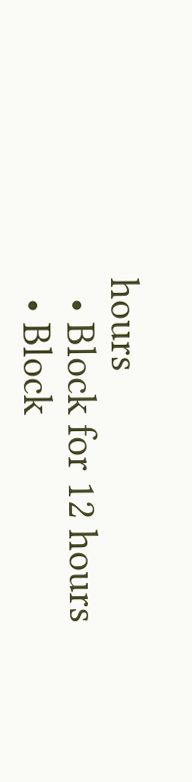hours
  • Block for 12 hours
  • Block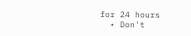for 24 hours
  • Don't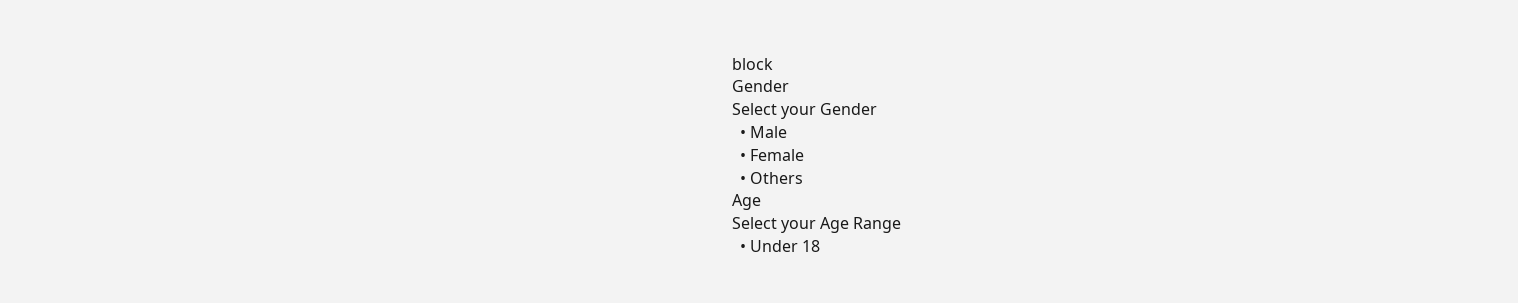block
Gender
Select your Gender
  • Male
  • Female
  • Others
Age
Select your Age Range
  • Under 18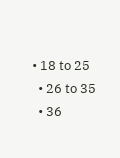• 18 to 25
  • 26 to 35
  • 36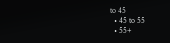to 45
  • 45 to 55
  • 55+